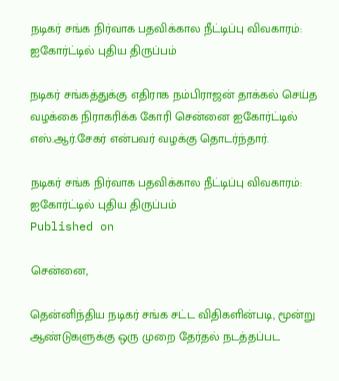நடிகர் சங்க நிர்வாக பதவிக்கால நீட்டிப்பு விவகாரம்: ஐகோர்ட்டில் புதிய திருப்பம்

நடிகர் சங்கத்துக்கு எதிராக நம்பிராஜன் தாக்கல் செய்த வழக்கை நிராகரிக்க கோரி சென்னை ஐகோர்ட்டில் எஸ்.ஆர்.சேகர் என்பவர் வழக்கு தொடர்ந்தார்.

நடிகர் சங்க நிர்வாக பதவிக்கால நீட்டிப்பு விவகாரம்: ஐகோர்ட்டில் புதிய திருப்பம்
Published on

சென்னை,

தென்னிந்திய நடிகர் சங்க சட்ட விதிகளின்படி, மூன்று ஆண்டுகளுக்கு ஒரு முறை தேர்தல் நடத்தப்பட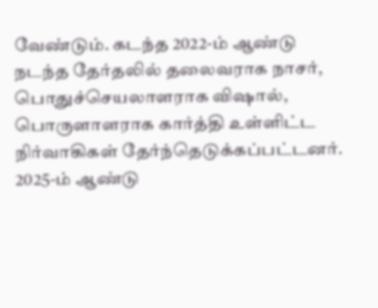வேண்டும். கடந்த 2022-ம் ஆண்டு நடந்த தேர்தலில் தலைவராக நாசர், பொதுச்செயலாளராக விஷால், பொருளாளராக கார்த்தி உள்ளிட்ட நிர்வாகிகள் தேர்ந்தெடுக்கப்பட்டனர். 2025-ம் ஆண்டு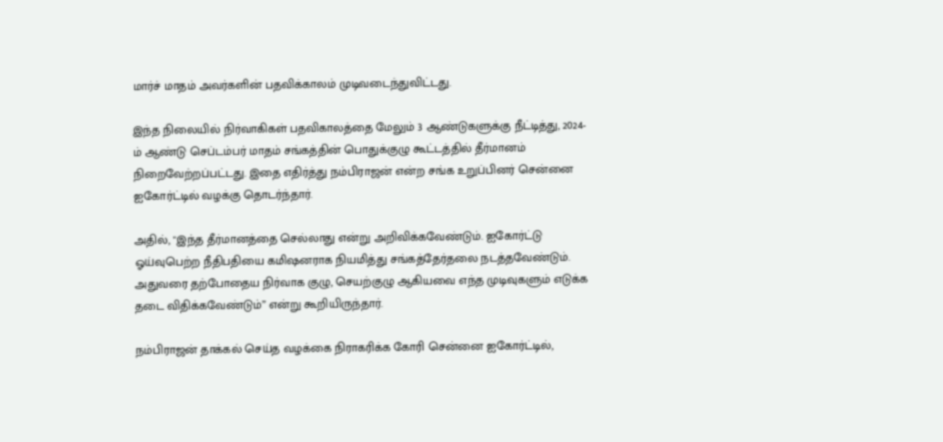மார்ச் மாதம் அவர்களின் பதவிக்காலம் முடிவடைந்துவிட்டது.

இந்த நிலையில் நிர்வாகிகள் பதவிகாலத்தை மேலும் 3 ஆண்டுகளுக்கு நீட்டித்து, 2024-ம் ஆண்டு செப்டம்பர் மாதம் சங்கத்தின் பொதுக்குழு கூட்டத்தில் தீர்மானம் நிறைவேற்றப்பட்டது. இதை எதிர்த்து நம்பிராஜன் என்ற சங்க உறுப்பினர் சென்னை ஐகோர்ட்டில் வழக்கு தொடர்ந்தார்.

அதில், "இந்த தீர்மானத்தை செல்லாது என்று அறிவிக்கவேண்டும். ஐகோர்ட்டு ஓய்வுபெற்ற நீதிபதியை கமிஷனராக நியமித்து சங்கத்தேர்தலை நடத்தவேண்டும். அதுவரை தற்போதைய நிர்வாக குழு, செயற்குழு ஆகியவை எந்த முடிவுகளும் எடுக்க தடை விதிக்கவேண்டும்” என்று கூறியிருந்தார்.

நம்பிராஜன் தாக்கல் செய்த வழக்கை நிராகரிக்க கோரி சென்னை ஐகோர்ட்டில்,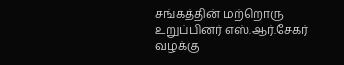சங்கத்தின் மற்றொரு உறுப்பினர் எஸ்.ஆர்.சேகர் வழக்கு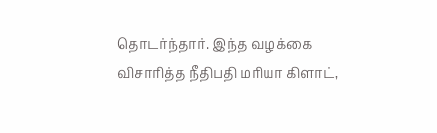தொடர்ந்தார். இந்த வழக்கை விசாரித்த நீதிபதி மரியா கிளாட்,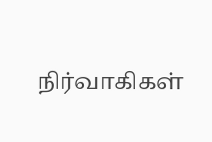நிர்வாகிகள்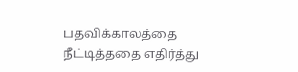பதவிக்காலத்தை நீட்டித்ததை எதிர்த்து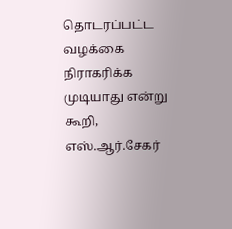தொடரப்பட்ட வழக்கை நிராகரிக்க முடியாது என்று கூறி, எஸ்.ஆர்.சேகர்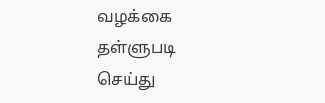வழக்கை தள்ளுபடி செய்து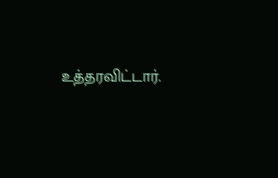உத்தரவிட்டார்.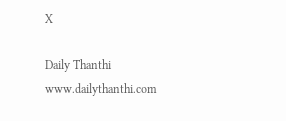X

Daily Thanthi
www.dailythanthi.com